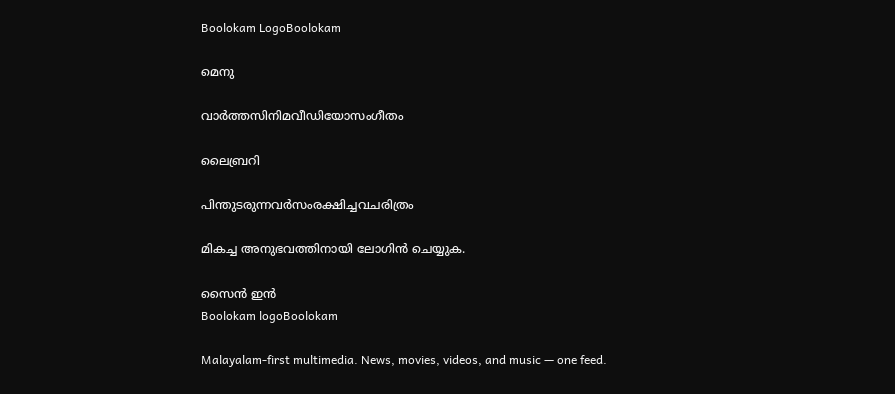Boolokam LogoBoolokam

മെനു

വാർത്തസിനിമവീഡിയോസംഗീതം

ലൈബ്രറി

പിന്തുടരുന്നവർസംരക്ഷിച്ചവചരിത്രം

മികച്ച അനുഭവത്തിനായി ലോഗിൻ ചെയ്യുക.

സൈൻ ഇൻ
Boolokam logoBoolokam

Malayalam-first multimedia. News, movies, videos, and music — one feed.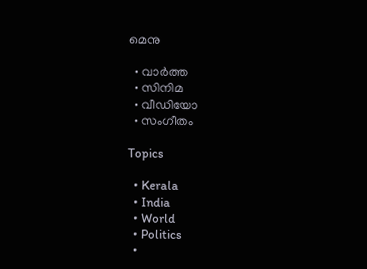മെനു

  • വാർത്ത
  • സിനിമ
  • വീഡിയോ
  • സംഗീതം

Topics

  • Kerala
  • India
  • World
  • Politics
  •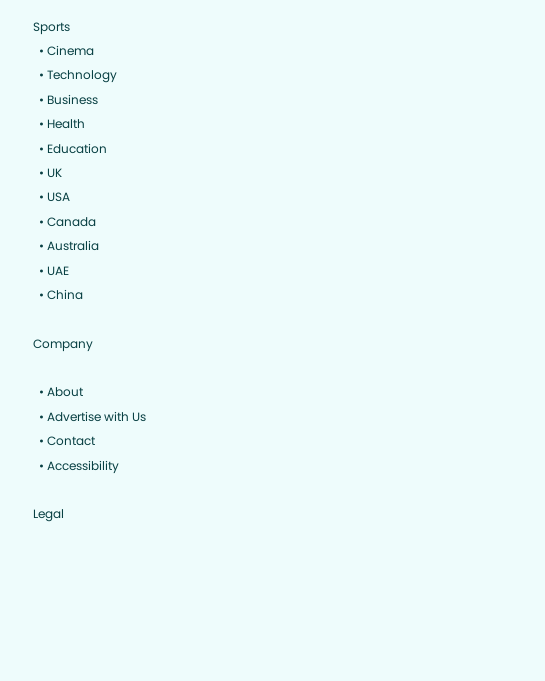Sports
  • Cinema
  • Technology
  • Business
  • Health
  • Education
  • UK
  • USA
  • Canada
  • Australia
  • UAE
  • China

Company

  • About
  • Advertise with Us
  • Contact
  • Accessibility

Legal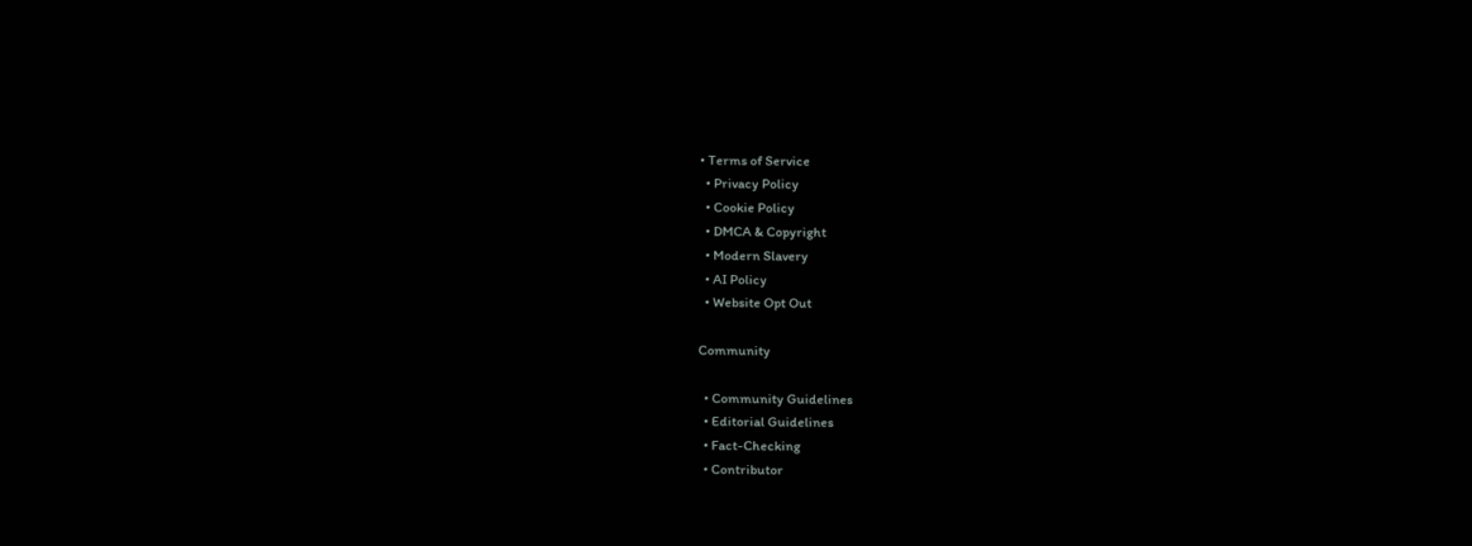• Terms of Service
  • Privacy Policy
  • Cookie Policy
  • DMCA & Copyright
  • Modern Slavery
  • AI Policy
  • Website Opt Out

Community

  • Community Guidelines
  • Editorial Guidelines
  • Fact-Checking
  • Contributor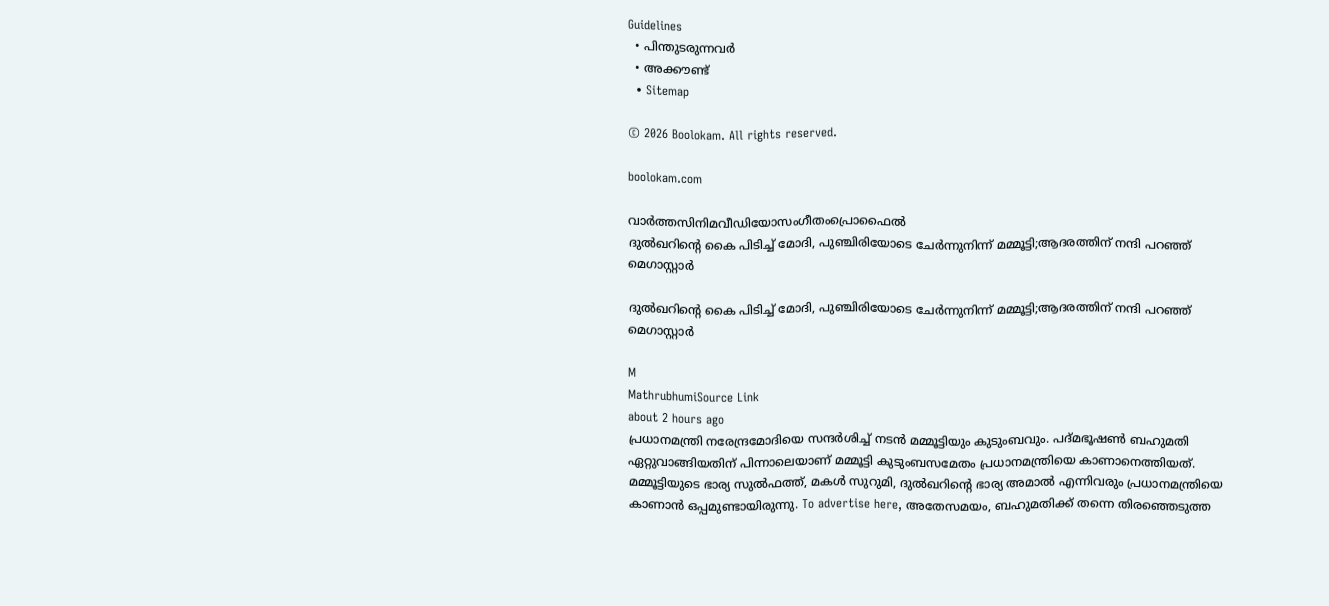Guidelines
  • പിന്തുടരുന്നവർ
  • അക്കൗണ്ട്
  • Sitemap

© 2026 Boolokam. All rights reserved.

boolokam.com

വാർത്തസിനിമവീഡിയോസംഗീതംപ്രൊഫൈൽ
ദുൽഖറിന്റെ കൈ പിടിച്ച് മോദി, പുഞ്ചിരിയോടെ ചേർന്നുനിന്ന് മമ്മൂട്ടി;ആദരത്തിന് നന്ദി പറഞ്ഞ് മെഗാസ്റ്റാർ

ദുൽഖറിന്റെ കൈ പിടിച്ച് മോദി, പുഞ്ചിരിയോടെ ചേർന്നുനിന്ന് മമ്മൂട്ടി;ആദരത്തിന് നന്ദി പറഞ്ഞ് മെഗാസ്റ്റാർ

M
MathrubhumiSource Link
about 2 hours ago
പ്രധാനമന്ത്രി നരേന്ദ്രമോദിയെ സന്ദർശിച്ച് നടൻ മമ്മൂട്ടിയും കുടുംബവും. പദ്മഭൂഷൺ ബഹുമതി ഏറ്റുവാങ്ങിയതിന് പിന്നാലെയാണ് മമ്മൂട്ടി കുടുംബസമേതം പ്രധാനമന്ത്രിയെ കാണാനെത്തിയത്. മമ്മൂട്ടിയുടെ ഭാര്യ സുൽഫത്ത്, മകൾ സുറുമി, ദുൽഖറിന്റെ ഭാര്യ അമാൽ എന്നിവരും പ്രധാനമന്ത്രിയെ കാണാൻ ഒപ്പമുണ്ടായിരുന്നു. To advertise here, അതേസമയം, ബഹുമതിക്ക് തന്നെ തിരഞ്ഞെടുത്ത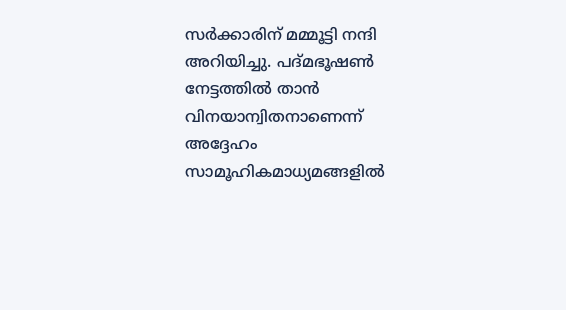സർക്കാരിന് മമ്മൂട്ടി നന്ദി അറിയിച്ചു. പദ്മഭൂഷൺ നേട്ടത്തിൽ താൻ വിനയാന്വിതനാണെന്ന് അദ്ദേഹം സാമൂഹികമാധ്യമങ്ങളിൽ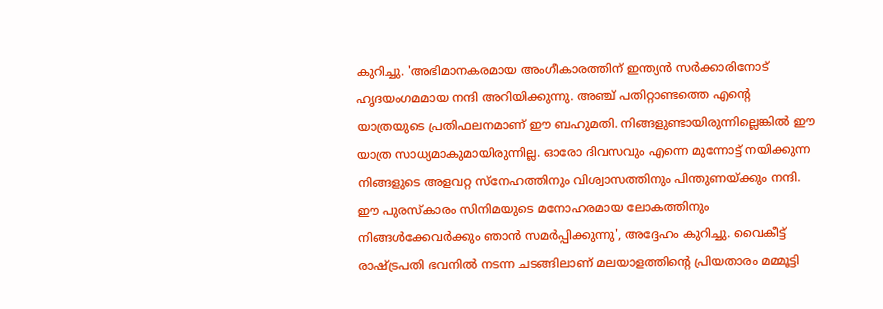കുറിച്ചു. 'അഭിമാനകരമായ അംഗീകാരത്തിന് ഇന്ത്യൻ സർക്കാരിനോട് ഹൃദയംഗമമായ നന്ദി അറിയിക്കുന്നു. അഞ്ച് പതിറ്റാണ്ടത്തെ എന്റെ യാത്രയുടെ പ്രതിഫലനമാണ് ഈ ബഹുമതി. നിങ്ങളുണ്ടായിരുന്നില്ലെങ്കിൽ ഈ യാത്ര സാധ്യമാകുമായിരുന്നില്ല. ഓരോ ദിവസവും എന്നെ മുന്നോട്ട് നയിക്കുന്ന നിങ്ങളുടെ അളവറ്റ സ്‌നേഹത്തിനും വിശ്വാസത്തിനും പിന്തുണയ്ക്കും നന്ദി. ഈ പുരസ്‌കാരം സിനിമയുടെ മനോഹരമായ ലോകത്തിനും നിങ്ങൾക്കേവർക്കും ഞാൻ സമർപ്പിക്കുന്നു', അദ്ദേഹം കുറിച്ചു. വൈകീട്ട് രാഷ്ട്രപതി ഭവനിൽ നടന്ന ചടങ്ങിലാണ് മലയാളത്തിന്റെ പ്രിയതാരം മമ്മൂട്ടി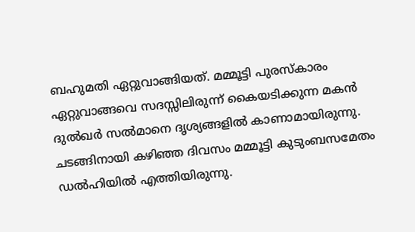ബഹുമതി ഏറ്റുവാങ്ങിയത്. മമ്മൂട്ടി പുരസ്‌കാരം ഏറ്റുവാങ്ങവെ സദസ്സിലിരുന്ന് കൈയടിക്കുന്ന മകൻ ദുൽഖർ സൽമാനെ ദൃശ്യങ്ങളിൽ കാണാമായിരുന്നു. ചടങ്ങിനായി കഴിഞ്ഞ ദിവസം മമ്മൂട്ടി കുടുംബസമേതം ഡൽഹിയിൽ എത്തിയിരുന്നു.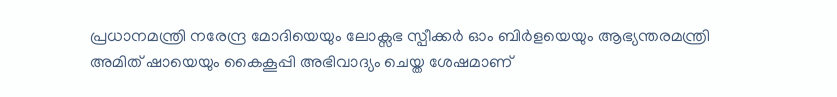പ്രധാനമന്ത്രി നരേന്ദ്ര മോദിയെയും ലോക്സഭ സ്പീക്കർ ഓം ബിർളയെയും ആഭ്യന്തരമന്ത്രി അമിത് ഷായെയും കൈകൂപ്പി അഭിവാദ്യം ചെയ്ത ശേഷമാണ്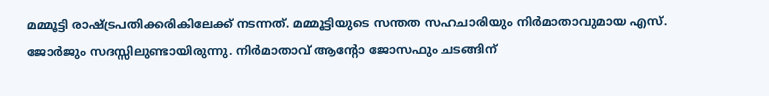മമ്മൂട്ടി രാഷ്ട്രപതിക്കരികിലേക്ക് നടന്നത്. മമ്മൂട്ടിയുടെ സന്തത സഹചാരിയും നിർമാതാവുമായ എസ്. ജോർജും സദസ്സിലുണ്ടായിരുന്നു. നിർമാതാവ് ആന്റോ ജോസഫും ചടങ്ങിന്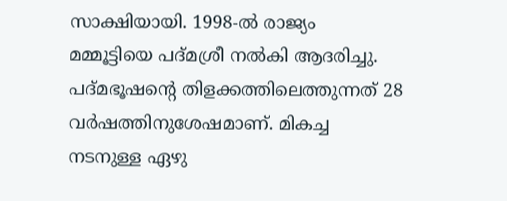സാക്ഷിയായി. 1998-ൽ രാജ്യം മമ്മൂട്ടിയെ പദ്മശ്രീ നൽകി ആദരിച്ചു. പദ്മഭൂഷന്റെ തിളക്കത്തിലെത്തുന്നത് 28 വർഷത്തിനുശേഷമാണ്. മികച്ച നടനുള്ള ഏഴു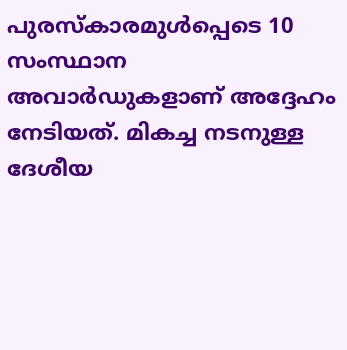പുരസ്‌കാരമുൾപ്പെടെ 10 സംസ്ഥാന അവാർഡുകളാണ് അദ്ദേഹം നേടിയത്. മികച്ച നടനുള്ള ദേശീയ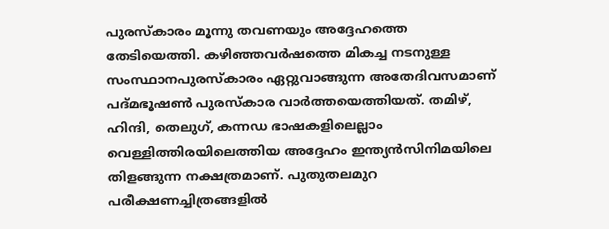പുരസ്‌കാരം മൂന്നു തവണയും അദ്ദേഹത്തെ തേടിയെത്തി. കഴിഞ്ഞവർഷത്തെ മികച്ച നടനുള്ള സംസ്ഥാനപുരസ്‌കാരം ഏറ്റുവാങ്ങുന്ന അതേദിവസമാണ് പദ്മഭൂഷൺ പുരസ്‌കാര വാർത്തയെത്തിയത്. തമിഴ്, ഹിന്ദി, തെലുഗ്, കന്നഡ ഭാഷകളിലെല്ലാം വെള്ളിത്തിരയിലെത്തിയ അദ്ദേഹം ഇന്ത്യൻസിനിമയിലെ തിളങ്ങുന്ന നക്ഷത്രമാണ്. പുതുതലമുറ പരീക്ഷണച്ചിത്രങ്ങളിൽ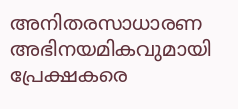അനിതരസാധാരണ അഭിനയമികവുമായി പ്രേക്ഷകരെ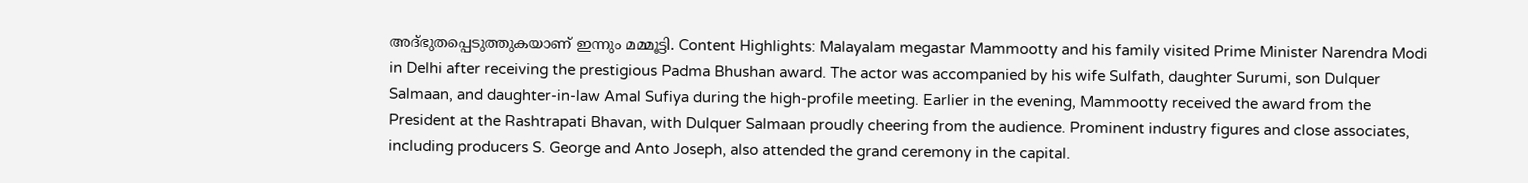അദ്ഭുതപ്പെടുത്തുകയാണ് ഇന്നും മമ്മൂട്ടി. Content Highlights: Malayalam megastar Mammootty and his family visited Prime Minister Narendra Modi in Delhi after receiving the prestigious Padma Bhushan award. The actor was accompanied by his wife Sulfath, daughter Surumi, son Dulquer Salmaan, and daughter-in-law Amal Sufiya during the high-profile meeting. Earlier in the evening, Mammootty received the award from the President at the Rashtrapati Bhavan, with Dulquer Salmaan proudly cheering from the audience. Prominent industry figures and close associates, including producers S. George and Anto Joseph, also attended the grand ceremony in the capital.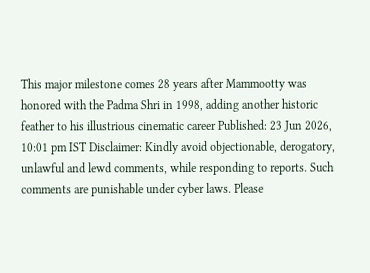This major milestone comes 28 years after Mammootty was honored with the Padma Shri in 1998, adding another historic feather to his illustrious cinematic career Published: 23 Jun 2026, 10:01 pm IST Disclaimer: Kindly avoid objectionable, derogatory, unlawful and lewd comments, while responding to reports. Such comments are punishable under cyber laws. Please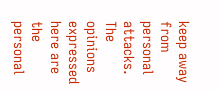keep away from personal attacks. The opinions expressed here are the personal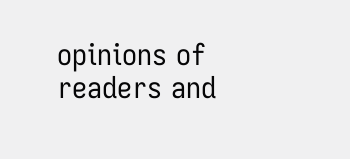opinions of readers and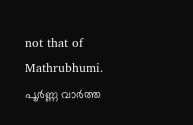not that of Mathrubhumi.
പൂർണ്ണ വാർത്ത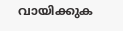വായിക്കുക